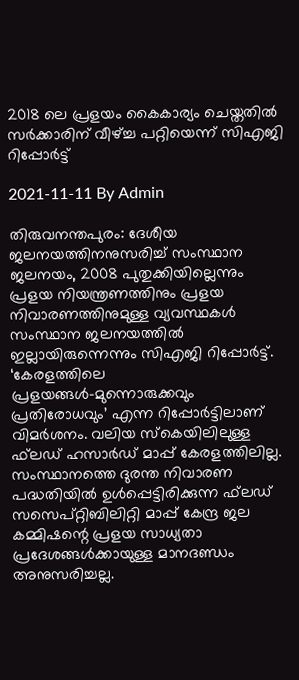2018 ലെ പ്രളയം കൈകാര്യം ചെയ്തതിൽ സർക്കാരിന് വീഴ്ച്ച പറ്റിയെന്ന് സിഎജി റിപ്പോർട്ട്

2021-11-11 By Admin

തിരുവനന്തപുരം: ദേശീയ ജലനയത്തിനനുസരിച്ച് സംസ്ഥാന ജലനയം, 2008 പുതുക്കിയില്ലെന്നും പ്രളയ നിയന്ത്രണത്തിനും പ്രളയ നിവാരണത്തിനുമുള്ള വ്യവസ്ഥകള്‍ സംസ്ഥാന ജലനയത്തില്‍ ഇല്ലായിരുന്നെന്നും സിഎജി റിപ്പോര്‍ട്ട്. ‘കേരളത്തിലെ പ്രളയങ്ങള്‍-മുന്നൊരുക്കവും പ്രതിരോധവും’ എന്ന റിപ്പോര്‍ട്ടിലാണ് വിമര്‍ശനം. വലിയ സ്‌കെയിലിലുള്ള ഫ്‌ലഡ് ഹസാര്‍ഡ് മാപ്പ് കേരളത്തിലില്ല. സംസ്ഥാനത്തെ ദുരന്ത നിവാരണ പദ്ധതിയില്‍ ഉള്‍പ്പെട്ടിരിക്കുന്ന ഫ്‌ലഡ് സസെപ്റ്റിബിലിറ്റി മാപ്പ് കേന്ദ്ര ജല കമ്മിഷന്റെ പ്രളയ സാധ്യതാ പ്രദേശങ്ങള്‍ക്കായുള്ള മാനദണ്ഡം അനുസരിച്ചല്ല.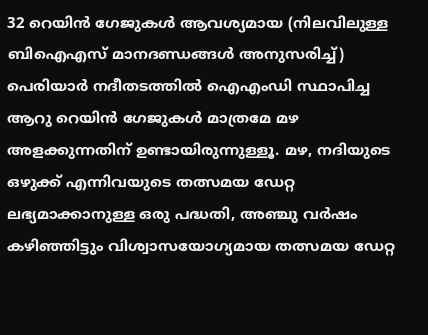32 റെയിന്‍ ഗേജുകള്‍ ആവശ്യമായ (നിലവിലുള്ള ബിഐഎസ് മാനദണ്ഡങ്ങള്‍ അനുസരിച്ച്) പെരിയാര്‍ നദീതടത്തില്‍ ഐഎംഡി സ്ഥാപിച്ച ആറു റെയിന്‍ ഗേജുകള്‍ മാത്രമേ മഴ അളക്കുന്നതിന് ഉണ്ടായിരുന്നുള്ളൂ. മഴ, നദിയുടെ ഒഴുക്ക് എന്നിവയുടെ തത്സമയ ഡേറ്റ ലഭ്യമാക്കാനുള്ള ഒരു പദ്ധതി, അഞ്ചു വര്‍ഷം കഴിഞ്ഞിട്ടും വിശ്വാസയോഗ്യമായ തത്സമയ ഡേറ്റ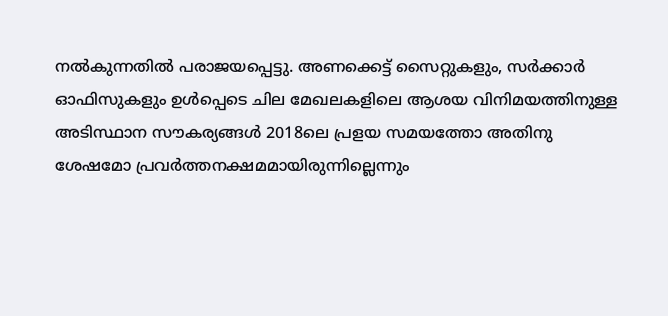നല്‍കുന്നതില്‍ പരാജയപ്പെട്ടു. അണക്കെട്ട് സൈറ്റുകളും, സര്‍ക്കാര്‍ ഓഫിസുകളും ഉള്‍പ്പെടെ ചില മേഖലകളിലെ ആശയ വിനിമയത്തിനുള്ള അടിസ്ഥാന സൗകര്യങ്ങള്‍ 2018ലെ പ്രളയ സമയത്തോ അതിനു ശേഷമോ പ്രവര്‍ത്തനക്ഷമമായിരുന്നില്ലെന്നും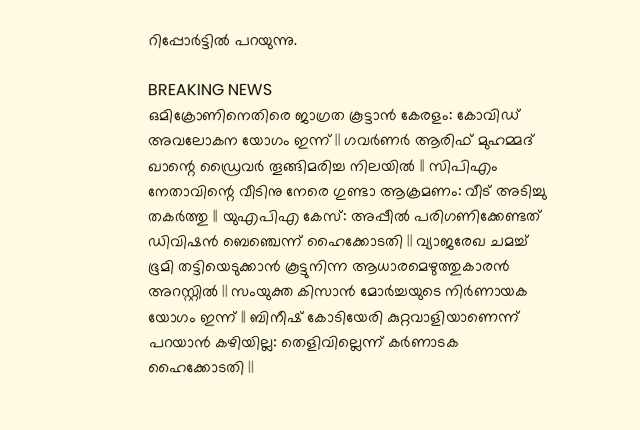റിപ്പോർട്ടിൽ പറയുന്നു.

BREAKING NEWS
ഒമിക്രോണിനെതിരെ ജാഗ്രത കൂട്ടാൻ കേരളം: കോവിഡ് അവലോകന യോഗം ഇന്ന് || ഗവർണർ ആരിഫ് മുഹമ്മദ് ഖാന്റെ ഡ്രൈവർ തൂങ്ങിമരിച്ച നിലയിൽ || സിപിഎം നേതാവിന്റെ വീടിനു നേരെ ഗുണ്ടാ ആക്രമണം: വീട് അടിച്ചു തകർത്തു || യുഎപിഎ കേസ്: അപ്പീൽ പരിഗണിക്കേണ്ടത് ഡിവിഷൻ ബെഞ്ചെന്ന് ഹൈക്കോടതി || വ്യാജരേഖ ചമച്ച് ഭൂമി തട്ടിയെടുക്കാൻ കൂട്ടുനിന്ന ആധാരമെഴുത്തുകാരൻ അറസ്റ്റിൽ || സംയുക്ത കിസാൻ മോർച്ചയുടെ നിർണായക യോഗം ഇന്ന് || ബിനീഷ് കോടിയേരി കുറ്റവാളിയാണെന്ന് പറയാൻ കഴിയില്ല: തെളിവില്ലെന്ന് കർണാടക ഹൈക്കോടതി ||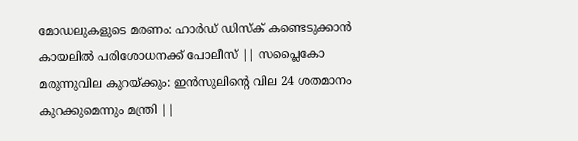മോഡലുകളുടെ മരണം: ഹാർഡ് ഡിസ്ക് കണ്ടെടുക്കാൻ കായലിൽ പരിശോധനക്ക് പോലീസ് || സപ്ലൈകോ മരുന്നുവില കുറയ്ക്കും: ഇൻസുലിന്റെ വില 24 ശതമാനം കുറക്കുമെന്നും മന്ത്രി ||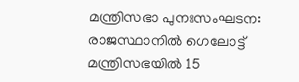മന്ത്രിസഭാ പുനഃസംഘടന: രാജസ്ഥാനിൽ ഗെലോട്ട് മന്ത്രിസഭയിൽ 15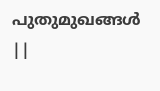പുതുമുഖങ്ങൾ ||